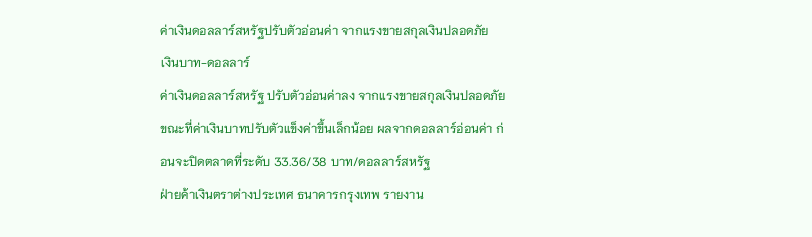ค่าเงินดอลลาร์สหรัฐปรับตัวอ่อนค่า จากแรงขายสกุลเงินปลอดภัย
เงินบาท-ดอลลาร์
ค่าเงินดอลลาร์สหรัฐ ปรับตัวอ่อนค่าลง จากแรงขายสกุลเงินปลอดภัย ขณะที่ค่าเงินบาทปรับตัวแข็งค่าขึ้นเล็กน้อย ผลจากดอลลาร์อ่อนค่า ก่อนจะปิดตลาดที่ระดับ 33.36/38 บาท/ดอลลาร์สหรัฐ
ฝ่ายค้าเงินตราต่างประเทศ ธนาคารกรุงเทพ รายงาน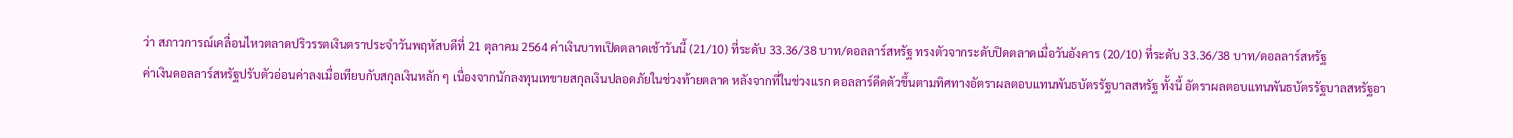ว่า สภาวการณ์เคลื่อนไหวตลาดปริวรรตเงินตราประจำวันพฤหัสบดีที่ 21 ตุลาคม 2564 ค่าเงินบาทเปิดตลาดเช้าวันนี้ (21/10) ที่ระดับ 33.36/38 บาท/ดอลลาร์สหรัฐ ทรงตัวจากระดับปิดตลาดเมื่อวันอังคาร (20/10) ที่ระดับ 33.36/38 บาท/ดอลลาร์สหรัฐ
ค่าเงินดอลลาร์สหรัฐปรับตัวอ่อนค่าลงเมื่อเทียบกับสกุลเงินหลัก ๆ เนื่องจากนักลงทุนเทขายสกุลเงินปลอดภัยในช่วงท้ายตลาด หลังจากที่ในช่วงแรก ดอลลาร์ดีดตัวขึ้นตามทิศทางอัตราผลตอบแทนพันธบัตรรัฐบาลสหรัฐ ทั้งนี้ อัตราผลตอบแทนพันธบัตรรัฐบาลสหรัฐอา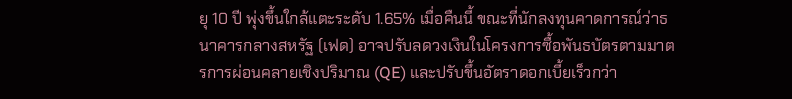ยุ 10 ปี พุ่งขึ้นใกล้แตะระดับ 1.65% เมื่อคืนนี้ ขณะที่นักลงทุนคาดการณ์ว่าธนาคารกลางสหรัฐ (เฟด) อาจปรับลดวงเงินในโครงการซื้อพันธบัตรตามมาตรการผ่อนคลายเชิงปริมาณ (QE) และปรับขึ้นอัตราดอกเบี้ยเร็วกว่า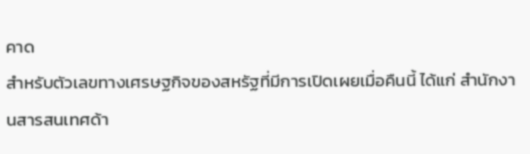คาด
สำหรับตัวเลขทางเศรษฐกิจของสหรัฐที่มีการเปิดเผยเมื่อคืนนี้ ได้แก่ สำนักงานสารสนเทศด้า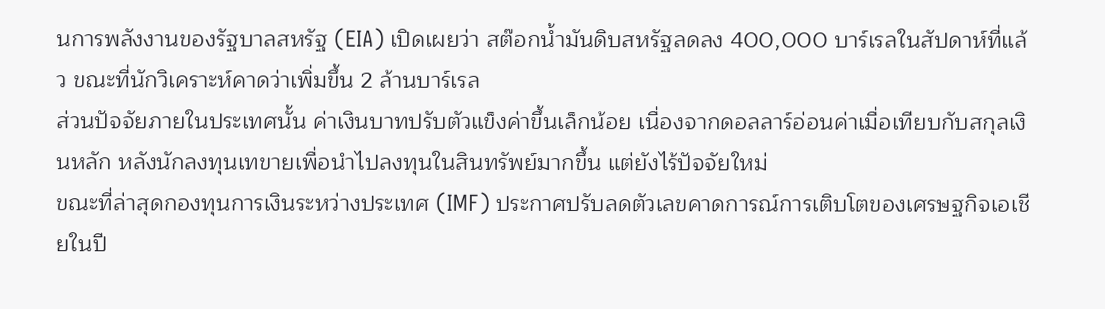นการพลังงานของรัฐบาลสหรัฐ (EIA) เปิดเผยว่า สต๊อกน้ำมันดิบสหรัฐลดลง 400,000 บาร์เรลในสัปดาห์ที่แล้ว ขณะที่นักวิเคราะห์คาดว่าเพิ่มขึ้น 2 ล้านบาร์เรล
ส่วนปัจจัยภายในประเทศนั้น ค่าเงินบาทปรับตัวแข็งค่าขึ้นเล็กน้อย เนื่องจากดอลลาร์อ่อนค่าเมื่อเทียบกับสกุลเงินหลัก หลังนักลงทุนเทขายเพื่อนำไปลงทุนในสินทรัพย์มากขึ้น แต่ยังไร้ปัจจัยใหม่
ขณะที่ล่าสุดกองทุนการเงินระหว่างประเทศ (IMF) ประกาศปรับลดตัวเลขคาดการณ์การเติบโตของเศรษฐกิจเอเชียในปี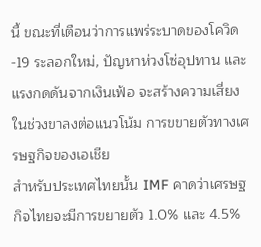นี้ ขณะที่เตือนว่าการแพร่ระบาดของโควิด-19 ระลอกใหม่, ปัญหาห่วงโซ่อุปทาน และแรงกดดันจากเงินเฟ้อ จะสร้างความเสี่ยงในช่วงขาลงต่อแนวโน้ม การขขายตัวทางเศรษฐกิจของเอเชีย
สำหรับประเทศไทยนั้น IMF คาดว่าเศรษฐกิจไทยจะมีการขยายตัว 1.0% และ 4.5%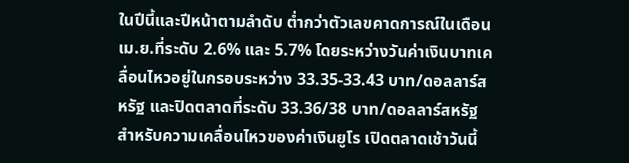ในปีนี้และปีหน้าตามลำดับ ต่ำกว่าตัวเลขคาดการณ์ในเดือน เม.ย.ที่ระดับ 2.6% และ 5.7% โดยระหว่างวันค่าเงินบาทเคลื่อนไหวอยู่ในกรอบระหว่าง 33.35-33.43 บาท/ดอลลาร์สหรัฐ และปิดตลาดที่ระดับ 33.36/38 บาท/ดอลลาร์สหรัฐ
สำหรับความเคลื่อนไหวของค่าเงินยูโร เปิดตลาดเช้าวันนี้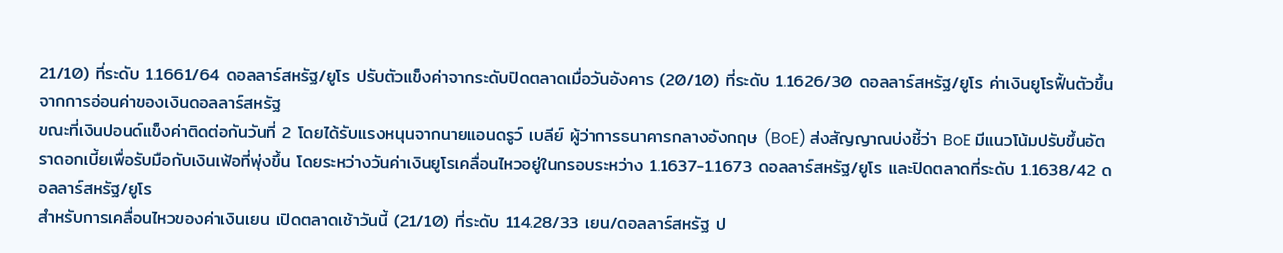21/10) ที่ระดับ 1.1661/64 ดอลลาร์สหรัฐ/ยูโร ปรับตัวแข็งค่าจากระดับปิดตลาดเมื่อวันอังคาร (20/10) ที่ระดับ 1.1626/30 ดอลลาร์สหรัฐ/ยูโร ค่าเงินยูโรฟื้นตัวขึ้น จากการอ่อนค่าของเงินดอลลาร์สหรัฐ
ขณะที่เงินปอนด์แข็งค่าติดต่อกันวันที่ 2 โดยได้รับแรงหนุนจากนายแอนดรูว์ เบลีย์ ผู้ว่าการธนาคารกลางอังกฤษ (BoE) ส่งสัญญาณบ่งชี้ว่า BoE มีแนวโน้มปรับขึ้นอัตราดอกเบี้ยเพื่อรับมือกับเงินเฟ้อที่พุ่งขึ้น โดยระหว่างวันค่าเงินยูโรเคลื่อนไหวอยู่ในกรอบระหว่าง 1.1637-1.1673 ดอลลาร์สหรัฐ/ยูโร และปิดตลาดที่ระดับ 1.1638/42 ดอลลาร์สหรัฐ/ยูโร
สำหรับการเคลื่อนไหวของค่าเงินเยน เปิดตลาดเช้าวันนี้ (21/10) ที่ระดับ 114.28/33 เยน/ดอลลาร์สหรัฐ ป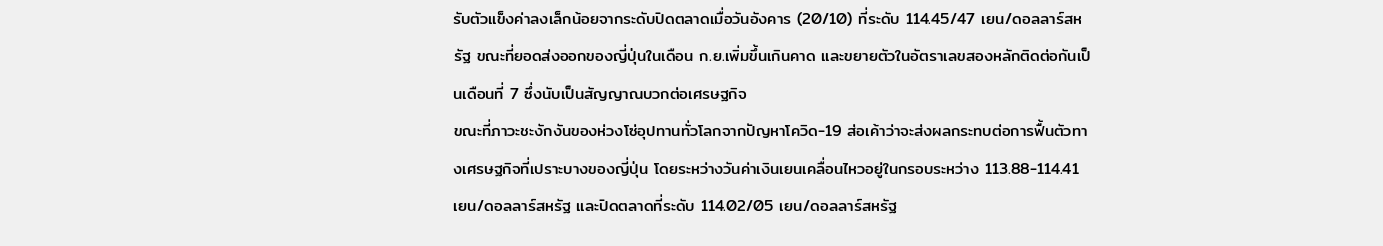รับตัวแข็งค่าลงเล็กน้อยจากระดับปิดตลาดเมื่อวันอังคาร (20/10) ที่ระดับ 114.45/47 เยน/ดอลลาร์สหรัฐ ขณะที่ยอดส่งออกของญี่ปุ่นในเดือน ก.ย.เพิ่มขึ้นเกินคาด และขยายตัวในอัตราเลขสองหลักติดต่อกันเป็นเดือนที่ 7 ซึ่งนับเป็นสัญญาณบวกต่อเศรษฐกิจ
ขณะที่ภาวะชะงักงันของห่วงโซ่อุปทานทั่วโลกจากปัญหาโควิด-19 ส่อเค้าว่าจะส่งผลกระทบต่อการฟื้นตัวทางเศรษฐกิจที่เปราะบางของญี่ปุ่น โดยระหว่างวันค่าเงินเยนเคลื่อนไหวอยู่ในกรอบระหว่าง 113.88-114.41 เยน/ดอลลาร์สหรัฐ และปิดตลาดที่ระดับ 114.02/05 เยน/ดอลลาร์สหรัฐ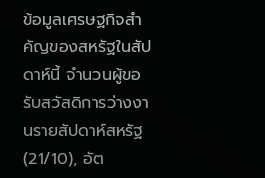ข้อมูลเศรษฐกิจสำคัญของสหรัฐในสัปดาห์นี้ จำนวนผู้ขอรับสวัสดิการว่างงานรายสัปดาห์สหรัฐ (21/10), อัต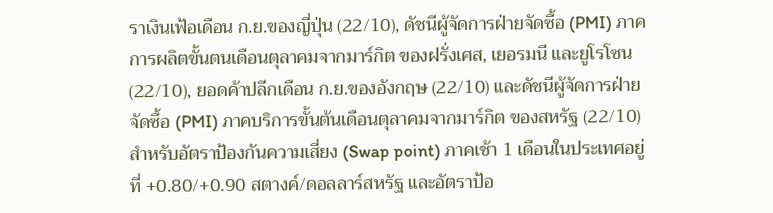ราเงินเฟ้อเดือน ก.ย.ของญี่ปุ่น (22/10), ดัชนีผู้จัดการฝ่ายจัดซื้อ (PMI) ภาคการผลิตขั้นตนเดือนตุลาคมจากมาร์กิต ของฝรั่งเศส, เยอรมนี และยูโรโซน (22/10), ยอดค้าปลีกเดือน ก.ย.ของอังกฤษ (22/10) และดัชนีผู้จัดการฝ่ายจัดซื้อ (PMI) ภาคบริการขั้นต้นเดือนตุลาคมจากมาร์กิต ของสหรัฐ (22/10)
สำหรับอัตราป้องกันความเสี่ยง (Swap point) ภาคเช้า 1 เดือนในประเทศอยู่ที่ +0.80/+0.90 สตางค์/ดอลลาร์สหรัฐ และอัตราป้อ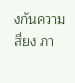งกันความสี่ยง ภา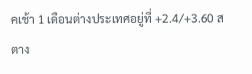คเช้า 1 เดือนต่างประเทศอยู่ที่ +2.4/+3.60 สตาง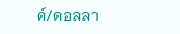ค์/ดอลลา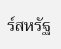ร์สหรัฐ